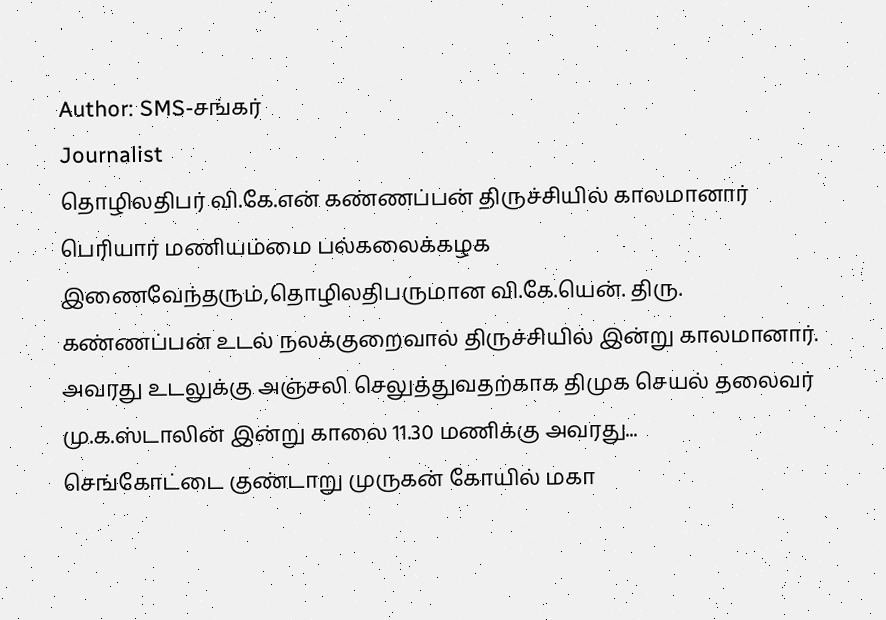Author: SMS-சங்கர்
Journalist
தொழிலதிபர் வி.கே.என் கண்ணப்பன் திருச்சியில் காலமானார்
பெரியார் மணியம்மை பல்கலைக்கழக இணைவேந்தரும்,தொழிலதிபருமான வி.கே.யென். திரு. கண்ணப்பன் உடல் நலக்குறைவால் திருச்சியில் இன்று காலமானார்.
அவரது உடலுக்கு அஞ்சலி செலுத்துவதற்காக திமுக செயல் தலைவர் மு.க.ஸ்டாலின் இன்று காலை 11.30 மணிக்கு அவரது...
செங்கோட்டை குண்டாறு முருகன் கோயில் மகா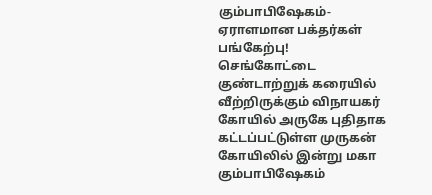கும்பாபிஷேகம்-ஏராளமான பக்தர்கள் பங்கேற்பு!
செங்கோட்டை குண்டாற்றுக் கரையில் வீற்றிருக்கும் விநாயகர் கோயில் அருகே புதிதாக கட்டப்பட்டுள்ள முருகன் கோயிலில் இன்று மகா கும்பாபிஷேகம்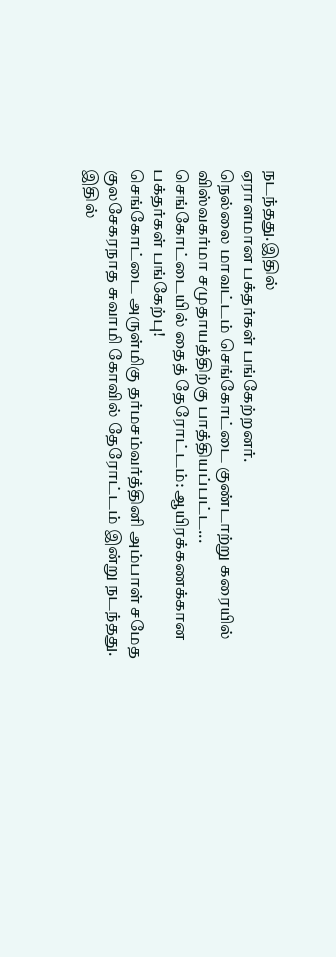நடந்தது.இதில்
ஏராளமான பக்தர்கள் பங்கேற்றனர்.
நெல்லை மாவட்டம் செங்கோட்டை குண்டாற்று கரையில் விஸ்வகர்மா சமுதாயத்திற்கு பாத்தியப்பட்ட...
செங்கோட்டையில் தைத் தேரோட்டம்: ஆயிரக்கணக்கான பக்தர்கள் பங்கேற்பு!
செங்கோட்டை அருள்மிகு தர்மசம்வர்த்தினி அம்பாள் சமேத குலசேகரநாத சுவாமி கோவில் தேரோட்டம் இன்று நடந்தது. இதில்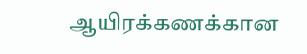ஆயிரக்கணக்கான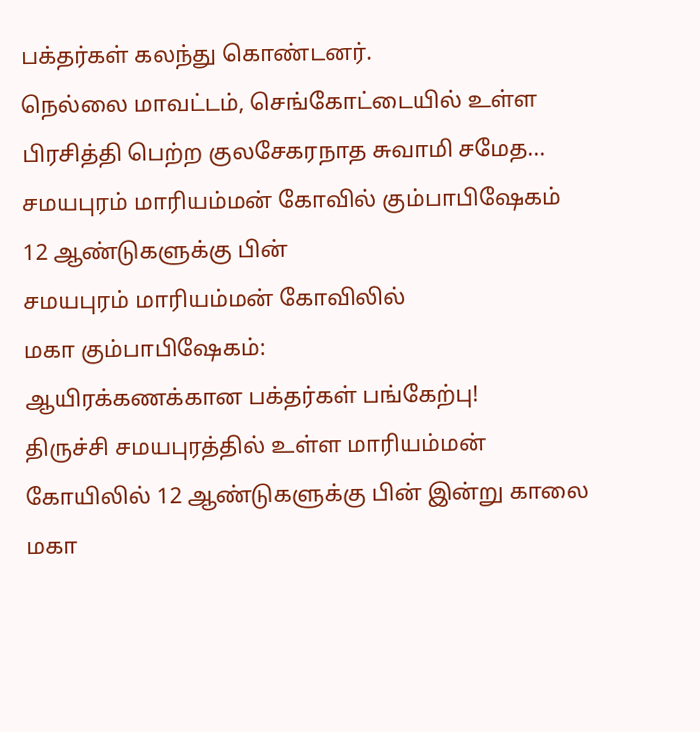பக்தர்கள் கலந்து கொண்டனர்.
நெல்லை மாவட்டம், செங்கோட்டையில் உள்ள பிரசித்தி பெற்ற குலசேகரநாத சுவாமி சமேத...
சமயபுரம் மாரியம்மன் கோவில் கும்பாபிஷேகம்
12 ஆண்டுகளுக்கு பின்
சமயபுரம் மாரியம்மன் கோவிலில்
மகா கும்பாபிஷேகம்:
ஆயிரக்கணக்கான பக்தர்கள் பங்கேற்பு!
திருச்சி சமயபுரத்தில் உள்ள மாரியம்மன் கோயிலில் 12 ஆண்டுகளுக்கு பின் இன்று காலை மகா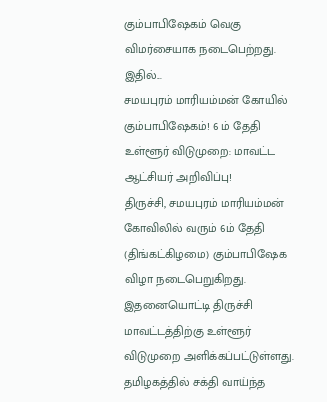கும்பாபிஷேகம் வெகு விமர்சையாக நடைபெற்றது. இதில்...
சமயபுரம் மாரியம்மன் கோயில் கும்பாபிஷேகம்! 6 ம் தேதி உள்ளூர் விடுமுறை: மாவட்ட ஆட்சியர் அறிவிப்பு!
திருச்சி, சமயபுரம் மாரியம்மன் கோவிலில் வரும் 6ம் தேதி (திங்கட்கிழமை) கும்பாபிஷேக விழா நடைபெறுகிறது. இதனையொட்டி திருச்சி மாவட்டத்திற்கு உள்ளூர் விடுமுறை அளிக்கப்பட்டுள்ளது.
தமிழகத்தில் சக்தி வாய்ந்த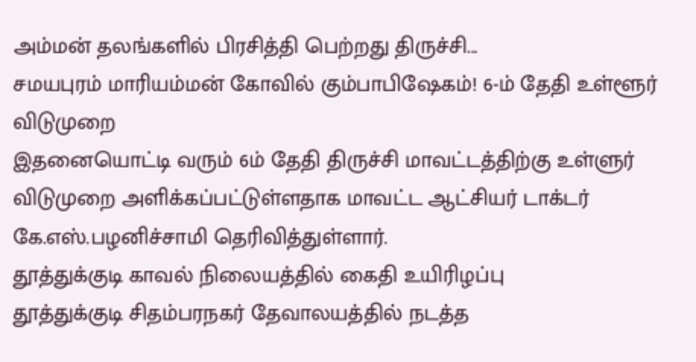அம்மன் தலங்களில் பிரசித்தி பெற்றது திருச்சி...
சமயபுரம் மாரியம்மன் கோவில் கும்பாபிஷேகம்! 6-ம் தேதி உள்ளூர் விடுமுறை
இதனையொட்டி வரும் 6ம் தேதி திருச்சி மாவட்டத்திற்கு உள்ளுர் விடுமுறை அளிக்கப்பட்டுள்ளதாக மாவட்ட ஆட்சியர் டாக்டர் கே.எஸ்.பழனிச்சாமி தெரிவித்துள்ளார்.
தூத்துக்குடி காவல் நிலையத்தில் கைதி உயிரிழப்பு
தூத்துக்குடி சிதம்பரநகர் தேவாலயத்தில் நடத்த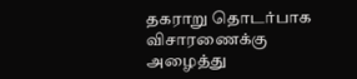தகராறு தொடர்பாக விசாரணைக்கு அழைத்து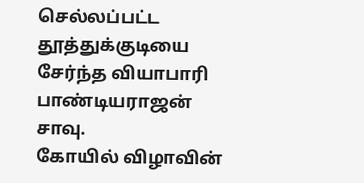செல்லப்பட்ட தூத்துக்குடியை சேர்ந்த வியாபாரி பாண்டியராஜன் சாவு.
கோயில் விழாவின்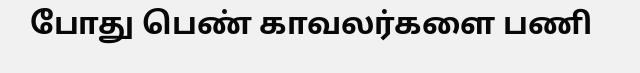போது பெண் காவலர்களை பணி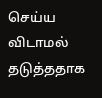செய்ய விடாமல் தடுத்ததாக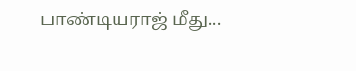பாண்டியராஜ் மீது...